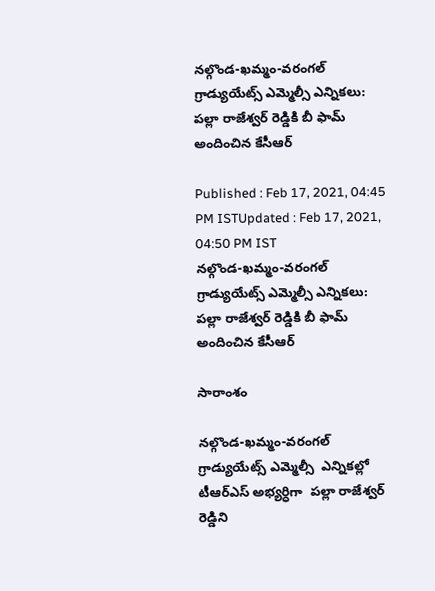నల్గొండ-ఖమ్మం-వరంగల్ గ్రాడ్యుయేట్స్ ఎమ్మెల్సీ ఎన్నికలు: పల్లా రాజేశ్వర్ రెడ్డికి బీ ఫామ్ అందించిన కేసీఆర్

Published : Feb 17, 2021, 04:45 PM ISTUpdated : Feb 17, 2021, 04:50 PM IST
నల్గొండ-ఖమ్మం-వరంగల్ గ్రాడ్యుయేట్స్ ఎమ్మెల్సీ ఎన్నికలు: పల్లా రాజేశ్వర్ రెడ్డికి బీ ఫామ్ అందించిన కేసీఆర్

సారాంశం

నల్గొండ-ఖమ్మం-వరంగల్ గ్రాడ్యుయేట్స్ ఎమ్మెల్సీ  ఎన్నికల్లో  టీఆర్ఎస్ అభ్యర్ధిగా  పల్లా రాజేశ్వర్ రెడ్డిని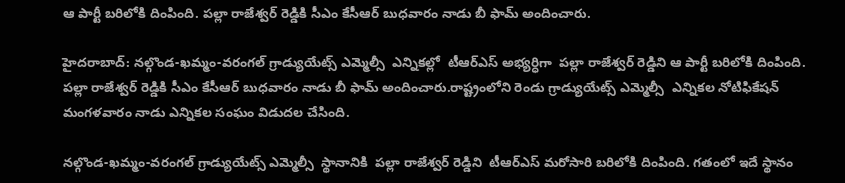ఆ పార్టీ బరిలోకి దింపింది. పల్లా రాజేశ్వర్ రెడ్డికి సీఎం కేసీఆర్ బుధవారం నాడు బీ ఫామ్ అందించారు.

హైదరాబాద్: నల్గొండ-ఖమ్మం-వరంగల్ గ్రాడ్యుయేట్స్ ఎమ్మెల్సీ  ఎన్నికల్లో  టీఆర్ఎస్ అభ్యర్ధిగా  పల్లా రాజేశ్వర్ రెడ్డిని ఆ పార్టీ బరిలోకి దింపింది. పల్లా రాజేశ్వర్ రెడ్డికి సీఎం కేసీఆర్ బుధవారం నాడు బీ ఫామ్ అందించారు.రాష్ట్రంలోని రెండు గ్రాడ్యుయేట్స్ ఎమ్మెల్సీ  ఎన్నికల నోటిఫికేషన్ మంగళవారం నాడు ఎన్నికల సంఘం విడుదల చేసింది.

నల్గొండ-ఖమ్మం-వరంగల్ గ్రాడ్యుయేట్స్ ఎమ్మెల్సీ  స్థానానికి  పల్లా రాజేశ్వర్ రెడ్డిని  టీఆర్ఎస్ మరోసారి బరిలోకి దింపింది. గతంలో ఇదే స్థానం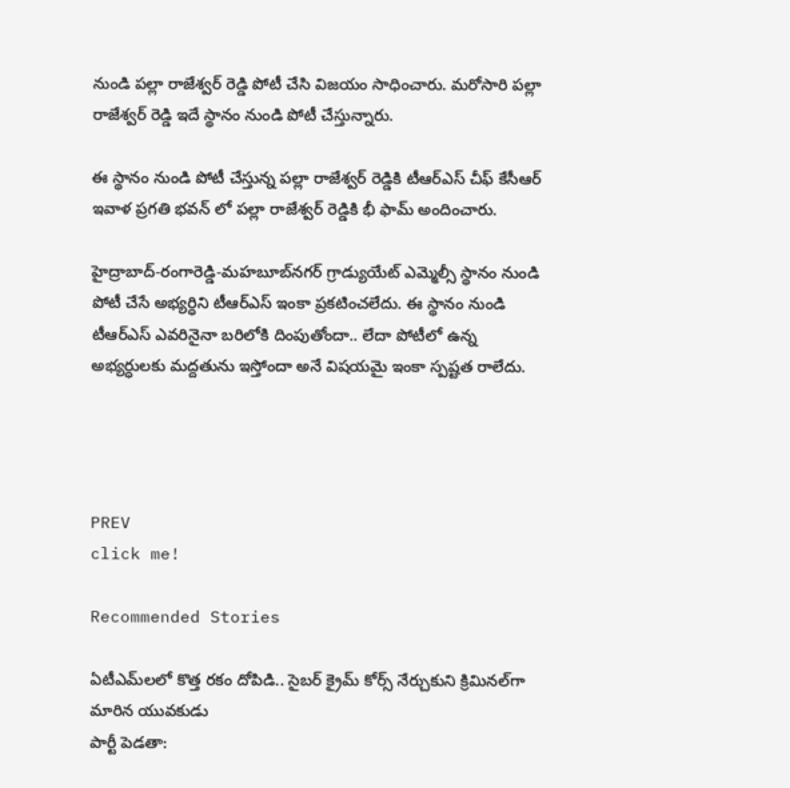నుండి పల్లా రాజేశ్వర్ రెడ్డి పోటీ చేసి విజయం సాధించారు. మరోసారి పల్లా రాజేశ్వర్ రెడ్డి ఇదే స్థానం నుండి పోటీ చేస్తున్నారు.

ఈ స్థానం నుండి పోటీ చేస్తున్న పల్లా రాజేశ్వర్ రెడ్డికి టీఆర్ఎస్ చీఫ్ కేసీఆర్ ఇవాళ ప్రగతి భవన్ లో పల్లా రాజేశ్వర్ రెడ్డికి భీ ఫామ్ అందించారు.

హైద్రాబాద్-రంగారెడ్డి-మహబూబ్‌నగర్ గ్రాడ్యుయేట్ ఎమ్మెల్సీ స్థానం నుండి  పోటీ చేసే అభ్యర్ధిని టీఆర్ఎస్ ఇంకా ప్రకటించలేదు. ఈ స్థానం నుండి టీఆర్ఎస్ ఎవరినైనా బరిలోకి దింపుతోందా.. లేదా పోటీలో ఉన్న అభ్యర్ధులకు మద్దతును ఇస్తోందా అనే విషయమై ఇంకా స్పష్టత రాలేదు.




PREV
click me!

Recommended Stories

ఏటీఎమ్‌లలో కొత్త ర‌కం దోపిడి.. సైబ‌ర్ క్రైమ్ కోర్స్ నేర్చుకుని క్రిమిన‌ల్‌గా మారిన యువ‌కుడు
పార్టీ పెడతా: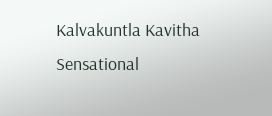Kalvakuntla Kavitha Sensational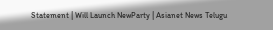Statement | Will Launch NewParty | Asianet News Telugu